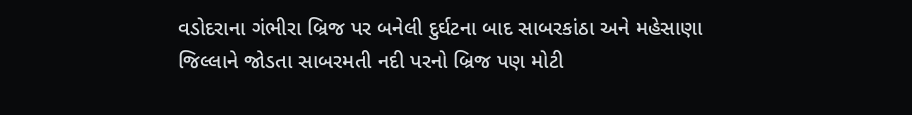વડોદરાના ગંભીરા બ્રિજ પર બનેલી દુર્ઘટના બાદ સાબરકાંઠા અને મહેસાણા જિલ્લાને જોડતા સાબરમતી નદી પરનો બ્રિજ પણ મોટી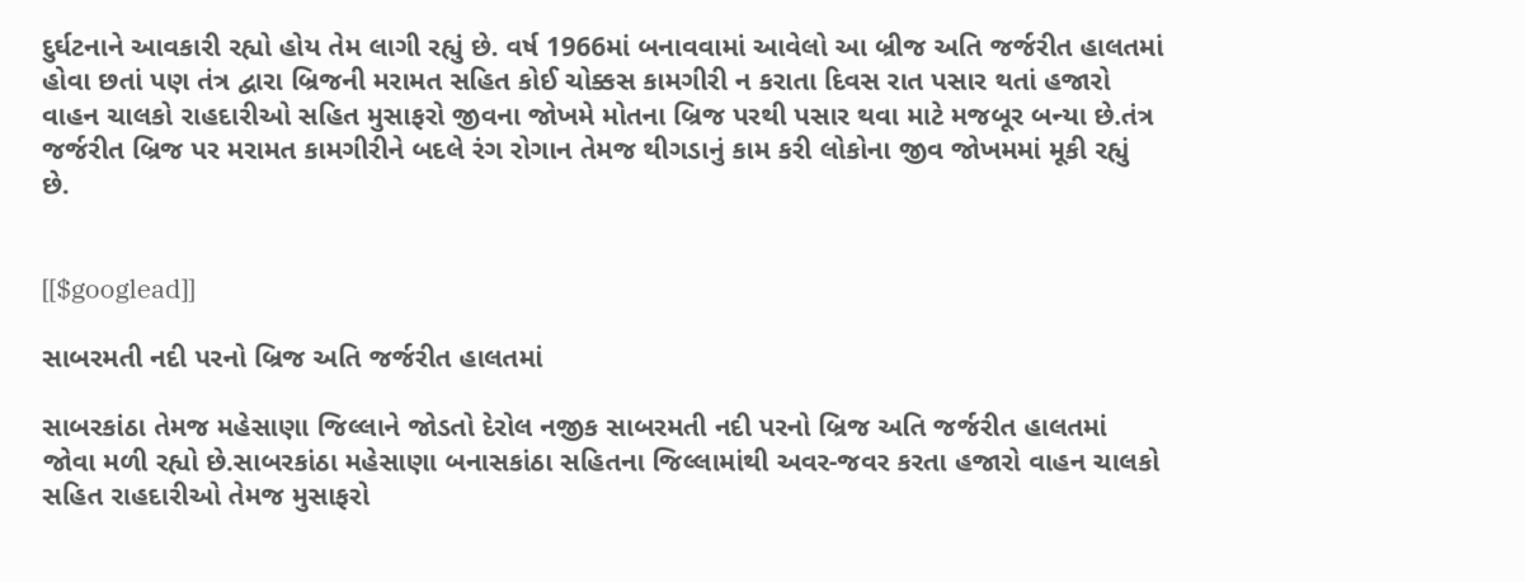દુર્ઘટનાને આવકારી રહ્યો હોય તેમ લાગી રહ્યું છે. વર્ષ 1966માં બનાવવામાં આવેલો આ બ્રીજ અતિ જર્જરીત હાલતમાં હોવા છતાં પણ તંત્ર દ્વારા બ્રિજની મરામત સહિત કોઈ ચોક્કસ કામગીરી ન કરાતા દિવસ રાત પસાર થતાં હજારો વાહન ચાલકો રાહદારીઓ સહિત મુસાફરો જીવના જોખમે મોતના બ્રિજ પરથી પસાર થવા માટે મજબૂર બન્યા છે.તંત્ર જર્જરીત બ્રિજ પર મરામત કામગીરીને બદલે રંગ રોગાન તેમજ થીગડાનું કામ કરી લોકોના જીવ જોખમમાં મૂકી રહ્યું છે.


[[$googlead]]

સાબરમતી નદી પરનો બ્રિજ અતિ જર્જરીત હાલતમાં

સાબરકાંઠા તેમજ મહેસાણા જિલ્લાને જોડતો દેરોલ નજીક સાબરમતી નદી પરનો બ્રિજ અતિ જર્જરીત હાલતમાં જોવા મળી રહ્યો છે.સાબરકાંઠા મહેસાણા બનાસકાંઠા સહિતના જિલ્લામાંથી અવર-જવર કરતા હજારો વાહન ચાલકો સહિત રાહદારીઓ તેમજ મુસાફરો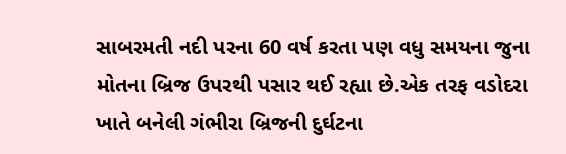સાબરમતી નદી પરના 60 વર્ષ કરતા પણ વધુ સમયના જુના મોતના બ્રિજ ઉપરથી પસાર થઈ રહ્યા છે.એક તરફ વડોદરા ખાતે બનેલી ગંભીરા બ્રિજની દુર્ઘટના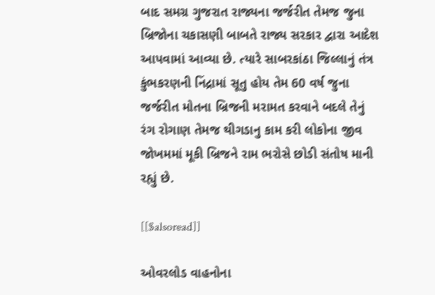બાદ સમગ્ર ગુજરાત રાજ્યના જર્જરીત તેમજ જુના બ્રિજોના ચકાસણી બાબતે રાજ્ય સરકાર દ્વારા આદેશ આપવામાં આવ્યા છે. ત્યારે સાબરકાંઠા જિલ્લાનું તંત્ર કુંભકરણની નિંદ્રામાં સૂતુ હોય તેમ 60 વર્ષ જુના જર્જરીત મોતના બ્રિજની મરામત કરવાને બદલે તેનું રંગ રોગાણ તેમજ થીગડાનુ કામ કરી લોકોના જીવ જોખમમાં મૂકી બ્રિજને રામ ભરોસે છોડી સંતોષ માની રહ્યું છે.

[[$alsoread]]

ઓવરલોડ વાહનોના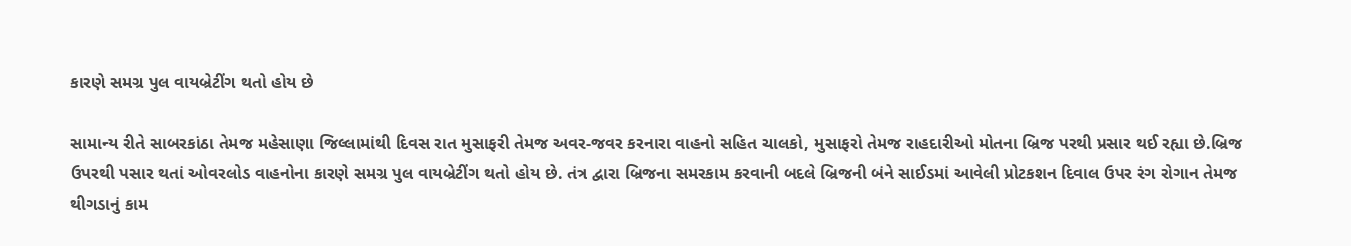કારણે સમગ્ર પુલ વાયબ્રેટીંગ થતો હોય છે

સામાન્ય રીતે સાબરકાંઠા તેમજ મહેસાણા જિલ્લામાંથી દિવસ રાત મુસાફરી તેમજ અવર-જવર કરનારા વાહનો સહિત ચાલકો, મુસાફરો તેમજ રાહદારીઓ મોતના બ્રિજ પરથી પ્રસાર થઈ રહ્યા છે.બ્રિજ ઉપરથી પસાર થતાં ઓવરલોડ વાહનોના કારણે સમગ્ર પુલ વાયબ્રેટીંગ થતો હોય છે. તંત્ર દ્વારા બ્રિજના સમરકામ કરવાની બદલે બ્રિજની બંને સાઈડમાં આવેલી પ્રોટકશન દિવાલ ઉપર રંગ રોગાન તેમજ થીગડાનું કામ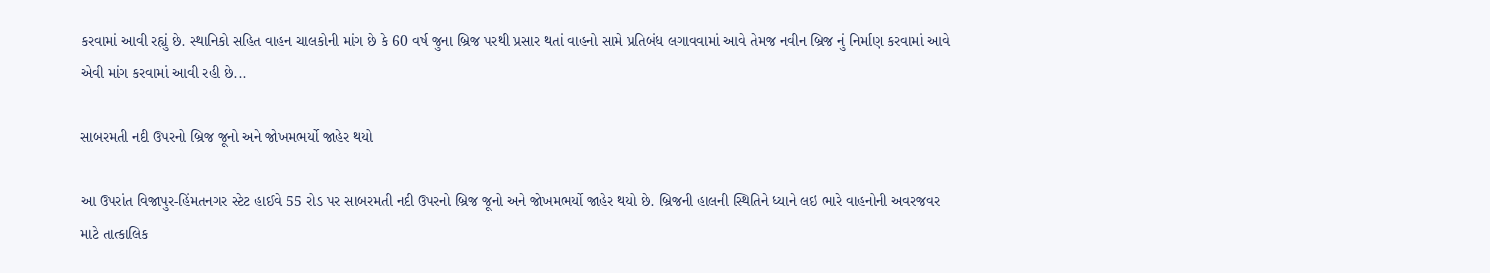કરવામાં આવી રહ્યું છે. સ્થાનિકો સહિત વાહન ચાલકોની માંગ છે કે 60 વર્ષ જુના બ્રિજ પરથી પ્રસાર થતાં વાહનો સામે પ્રતિબંધ લગાવવામાં આવે તેમજ નવીન બ્રિજ નું નિર્માણ કરવામાં આવે એવી માંગ કરવામાં આવી રહી છે...

સાબરમતી નદી ઉપરનો બ્રિજ જૂનો અને જોખમભર્યો જાહેર થયો

આ ઉપરાંત વિજાપુર-હિંમતનગર સ્ટેટ હાઈવે 55 રોડ પર સાબરમતી નદી ઉપરનો બ્રિજ જૂનો અને જોખમભર્યો જાહેર થયો છે. બ્રિજની હાલની સ્થિતિને ધ્યાને લઇ ભારે વાહનોની અવરજવર માટે તાત્કાલિક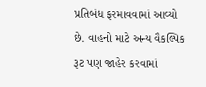પ્રતિબંધ ફરમાવવામાં આવ્યો છે. વાહનો માટે અન્ય વૈકલ્પિક રૂટ પણ જાહેર કરવામાં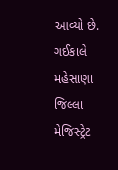આવ્યો છે. ગઈકાલે મહેસાણા જિલ્લા મેજિસ્ટ્રેટ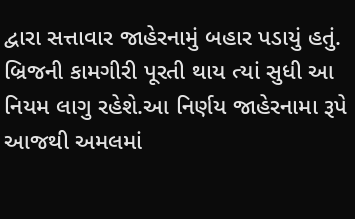દ્વારા સત્તાવાર જાહેરનામું બહાર પડાયું હતું. બ્રિજની કામગીરી પૂરતી થાય ત્યાં સુધી આ નિયમ લાગુ રહેશે.આ નિર્ણય જાહેરનામા રૂપે આજથી અમલમાં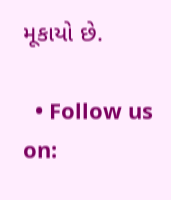મૂકાયો છે.

  • Follow us on: